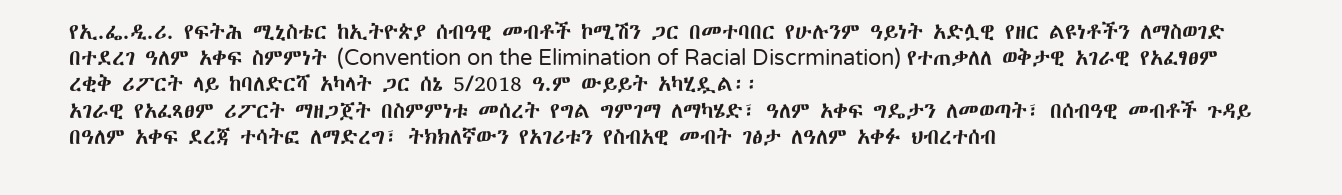የኢ.ፌ.ዲ.ሪ. የፍትሕ ሚኒስቴር ከኢትዮጵያ ሰብዓዊ መብቶች ኮሚሽን ጋር በመተባበር የሁሉንም ዓይነት አድሏዊ የዘር ልዩነቶችን ለማስወገድ በተደረገ ዓለም አቀፍ ስምምነት (Convention on the Elimination of Racial Discrmination) የተጠቃለለ ወቅታዊ አገራዊ የአፈፃፀም ረቂቅ ሪፖርት ላይ ከባለድርሻ አካላት ጋር ሰኔ 5/2018 ዓ.ም ውይይት አካሂዷል፡፡
አገራዊ የአፈጻፀም ሪፖርት ማዘጋጀት በስምምነቱ መሰረት የግል ግምገማ ለማካሄድ፣ ዓለም አቀፍ ግዴታን ለመወጣት፣ በሰብዓዊ መብቶች ጉዳይ በዓለም አቀፍ ደረጃ ተሳትፎ ለማድረግ፣ ትክክለኛውን የአገሪቱን የስብአዊ መብት ገፅታ ለዓለም አቀፉ ህብረተሰብ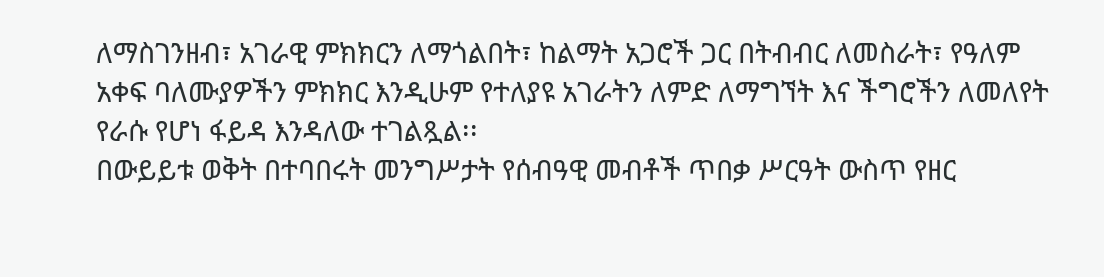ለማስገንዘብ፣ አገራዊ ምክክርን ለማጎልበት፣ ከልማት አጋሮች ጋር በትብብር ለመስራት፣ የዓለም አቀፍ ባለሙያዎችን ምክክር እንዲሁም የተለያዩ አገራትን ለምድ ለማግኘት እና ችግሮችን ለመለየት የራሱ የሆነ ፋይዳ እንዳለው ተገልጿል፡፡
በውይይቱ ወቅት በተባበሩት መንግሥታት የሰብዓዊ መብቶች ጥበቃ ሥርዓት ውስጥ የዘር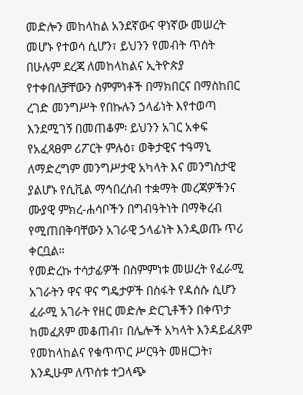መድሎን መከላከል አንደኛውና ዋነኛው መሠረት መሆኑ የተወሳ ሲሆን፣ ይህንን የመብት ጥሰት በሁሉም ደረጃ ለመከላከልና ኢትዮጵያ የተቀበለቻቸውን ስምምነቶች በማክበርና በማስከበር ረገድ መንግሥት የበኩሉን ኃላፊነት እየተወጣ እንደሚገኝ በመጠቆም፡ ይህንን አገር አቀፍ የአፈጻፀም ሪፖርት ምሉዕ፣ ወቅታዊና ተዓማኒ ለማድረግም መንግሥታዊ አካላት እና መንግስታዊ ያልሆኑ የሲቪል ማኅበረሰብ ተቋማት መረጃዎችንና ሙያዊ ምክረ-ሐሳቦችን በግብዓትነት በማቅረብ የሚጠበቅባቸውን አገራዊ ኃላፊነት እንዲወጡ ጥሪ ቀርቧል።
የመድረኩ ተሳታፊዎች በስምምነቱ መሠረት የፈራሚ አገራትን ዋና ዋና ግዴታዎች በስፋት የዳሰሱ ሲሆን ፈራሚ አገራት የዘር መድሎ ድርጊቶችን በቀጥታ ከመፈጸም መቆጠብ፣ በሌሎች አካላት እንዳይፈጸም የመከላከልና የቁጥጥር ሥርዓት መዘርጋት፣ እንዲሁም ለጥሰቱ ተጋላጭ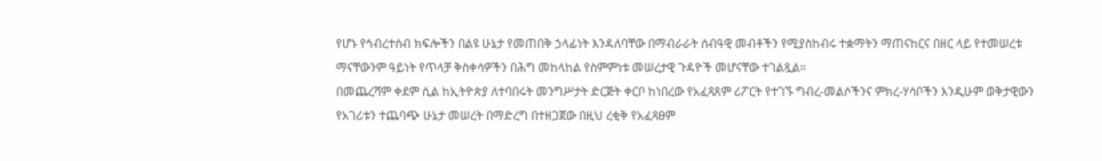የሆኑ የኅብረተሰብ ክፍሎችን በልዩ ሁኔታ የመጠበቅ ኃላፊነት እንዳለባቸው በማብራራት ሰብዓዊ መብቶችን የሚያስከብሩ ተቋማትን ማጠናከርና በዘር ላይ የተመሠረቱ ማናቸውንም ዓይነት የጥላቻ ቅስቀሳዎችን በሕግ መከላከል የስምምነቱ መሠረታዊ ጉዳዮች መሆናቸው ተገልጿል።
በመጨረሻም ቀደም ሲል ከኢትዮጵያ ለተባበሩት መንግሥታት ድርጅት ቀርቦ ከነበረው የአፈጻጸም ሪፖርት የተገኙ ግብረ-መልሶችንና ምክረ-ሃሳቦችን እንዲሁም ወቅታዊውን የአገሪቱን ተጨባጭ ሁኔታ መሠረት በማድረግ በተዘጋጀው በዚህ ረቂቅ የአፈጻፀም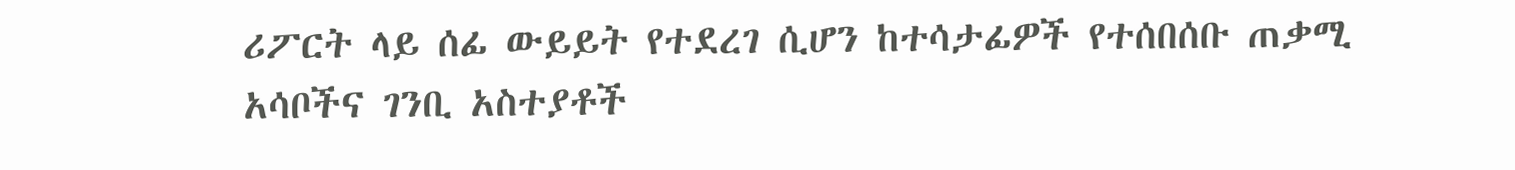ሪፖርት ላይ ሰፊ ውይይት የተደረገ ሲሆን ከተሳታፊዎች የተሰበሰቡ ጠቃሚ አሳቦችና ገንቢ አስተያቶች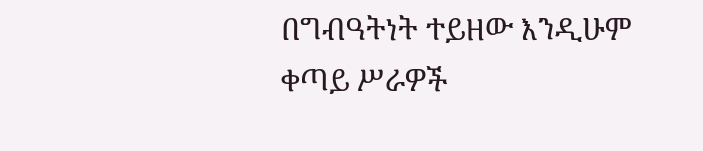በግብዓትነት ተይዘው እንዲሁም ቀጣይ ሥራዎች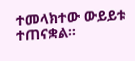ተመላክተው ውይይቱ ተጠናቋል።